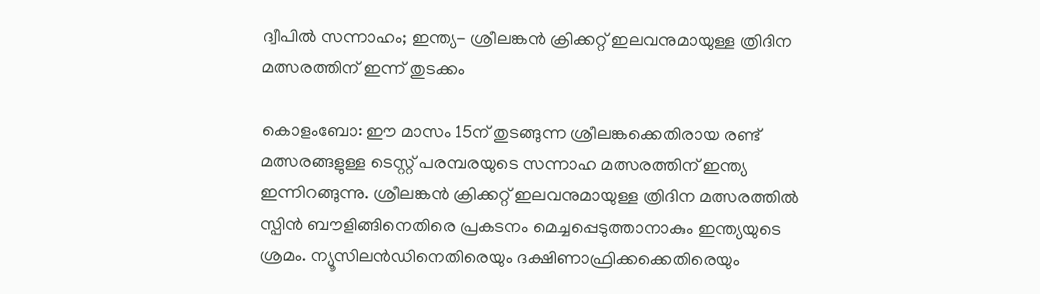ദ്വീപിൽ സന്നാഹം; ഇന്ത്യ- ശ്രീലങ്കൻ ക്രിക്കറ്റ് ഇലവനുമായുള്ള ത്രിദിന മത്സരത്തിന് ഇന്ന് തുടക്കം

കൊളംബോ: ഈ മാസം 15ന് തുടങ്ങുന്ന ശ്രീലങ്കക്കെതിരായ രണ്ട് മത്സരങ്ങളുള്ള ടെസ്റ്റ് പരമ്പരയുടെ സന്നാഹ മത്സരത്തിന് ഇന്ത്യ ഇന്നിറങ്ങുന്നു. ശ്രീലങ്കൻ ക്രിക്കറ്റ് ഇലവനുമായുള്ള ത്രിദിന മത്സരത്തിൽ സ്പിൻ ബൗളിങ്ങിനെതിരെ പ്രകടനം മെച്ചപ്പെടുത്താനാകും ഇന്ത്യയുടെ ശ്രമം. ന്യൂസിലൻഡിനെതിരെയും ദക്ഷിണാഫ്രിക്കക്കെതിരെയും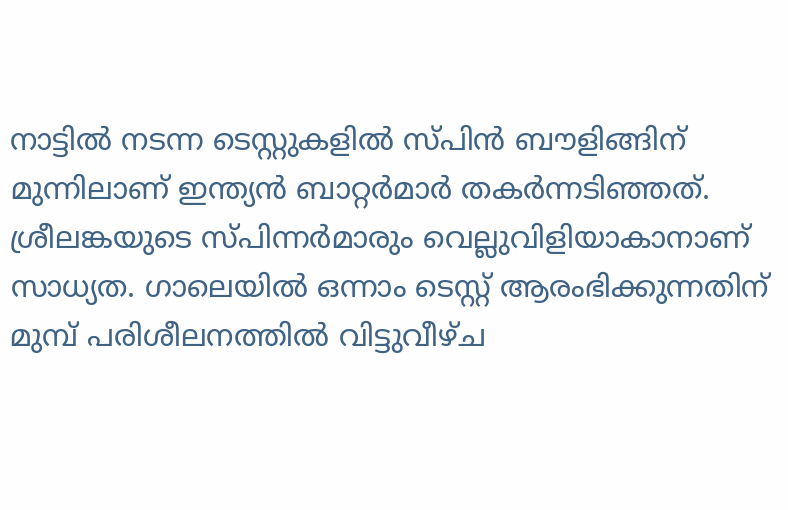നാട്ടിൽ നടന്ന ടെസ്റ്റുകളിൽ സ്പിൻ ബൗളിങ്ങിന് മുന്നിലാണ് ഇന്ത്യൻ ബാറ്റർമാർ തകർന്നടിഞ്ഞത്. ശ്രീലങ്കയുടെ സ്പിന്നർമാരും വെല്ലുവിളിയാകാനാണ് സാധ്യത. ഗാലെയിൽ ഒന്നാം ടെസ്റ്റ് ആരംഭിക്കുന്നതിന് മുമ്പ് പരിശീലനത്തിൽ വിട്ടുവീഴ്ച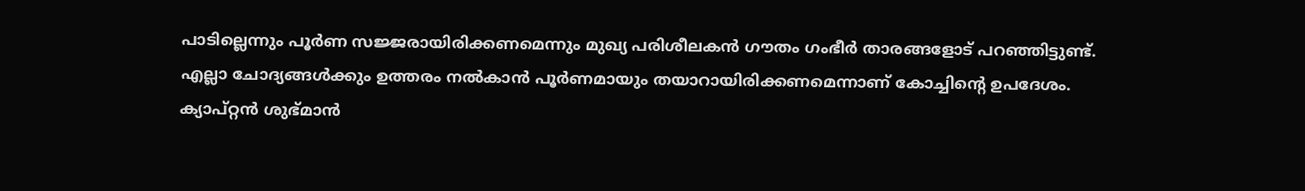പാടില്ലെന്നും പൂർണ സജ്ജരായിരിക്കണമെന്നും മുഖ്യ പരിശീലകൻ ഗൗതം ഗംഭീർ താരങ്ങളോട് പറഞ്ഞിട്ടുണ്ട്. എല്ലാ ചോദ്യങ്ങൾക്കും ഉത്തരം നൽകാൻ പൂർണമായും തയാറായിരിക്കണമെന്നാണ് കോച്ചിന്റെ ഉപദേശം. ക്യാപ്റ്റൻ ശുഭ്മാൻ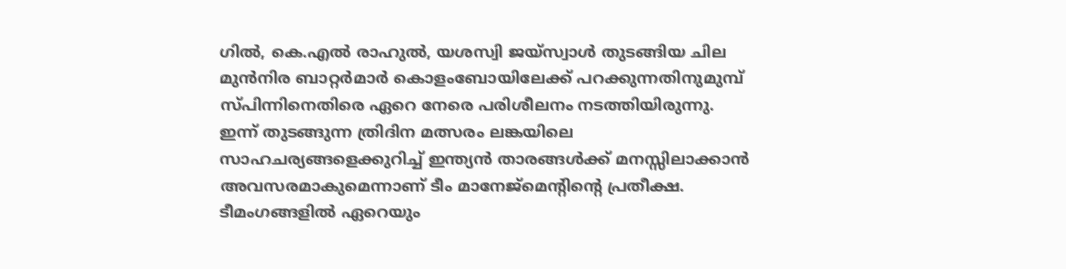ഗിൽ, കെ.എൽ രാഹുൽ, യശസ്വി ജയ്സ്വാൾ തുടങ്ങിയ ചില മുൻനിര ബാറ്റർമാർ കൊളംബോയിലേക്ക് പറക്കുന്നതിനുമുമ്പ് സ്പിന്നിനെതിരെ ഏറെ നേരെ പരിശീലനം നടത്തിയിരുന്നു.
ഇന്ന് തുടങ്ങുന്ന ത്രിദിന മത്സരം ലങ്കയിലെ സാഹചര്യങ്ങളെക്കുറിച്ച് ഇന്ത്യൻ താരങ്ങൾക്ക് മനസ്സിലാക്കാൻ അവസരമാകുമെന്നാണ് ടീം മാനേജ്മെന്റിന്റെ പ്രതീക്ഷ. ടീമംഗങ്ങളിൽ ഏറെയും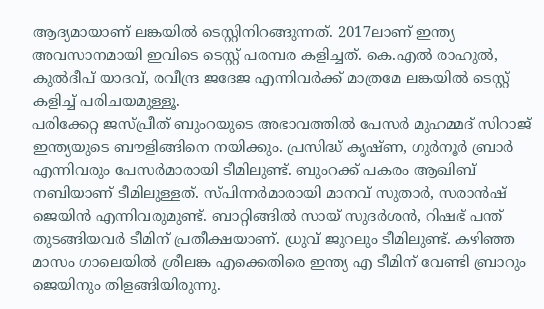ആദ്യമായാണ് ലങ്കയിൽ ടെസ്റ്റിനിറങ്ങുന്നത്. 2017ലാണ് ഇന്ത്യ അവസാനമായി ഇവിടെ ടെസ്റ്റ് പരമ്പര കളിച്ചത്. കെ.എൽ രാഹുൽ, കുൽദീപ് യാദവ്, രവീന്ദ്ര ജദേജ എന്നിവർക്ക് മാത്രമേ ലങ്കയിൽ ടെസ്റ്റ് കളിച്ച് പരിചയമുള്ളൂ.
പരിക്കേറ്റ ജസ്പ്രീത് ബുംറയുടെ അഭാവത്തിൽ പേസർ മുഹമ്മദ് സിറാജ് ഇന്ത്യയുടെ ബൗളിങ്ങിനെ നയിക്കും. പ്രസിദ്ധ് കൃഷ്ണ, ഗുർനൂർ ബ്രാർ എന്നിവരും പേസർമാരായി ടീമിലുണ്ട്. ബുംറക്ക് പകരം ആഖിബ് നബിയാണ് ടീമിലുള്ളത്. സ്പിന്നർമാരായി മാനവ് സുതാർ, സരാൻഷ് ജെയിൻ എന്നിവരുമുണ്ട്. ബാറ്റിങ്ങിൽ സായ് സുദർശൻ, റിഷഭ് പന്ത് തുടങ്ങിയവർ ടീമിന് പ്രതീക്ഷയാണ്. ധ്രുവ് ജുറലും ടീമിലുണ്ട്. കഴിഞ്ഞ മാസം ഗാലെയിൽ ശ്രീലങ്ക എക്കെതിരെ ഇന്ത്യ എ ടീമിന് വേണ്ടി ബ്രാറും ജെയിനും തിളങ്ങിയിരുന്നു.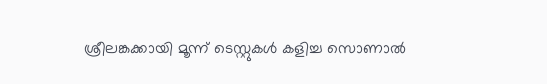ശ്രീലങ്കക്കായി മൂന്ന് ടെസ്റ്റുകൾ കളിച്ച സൊണാൽ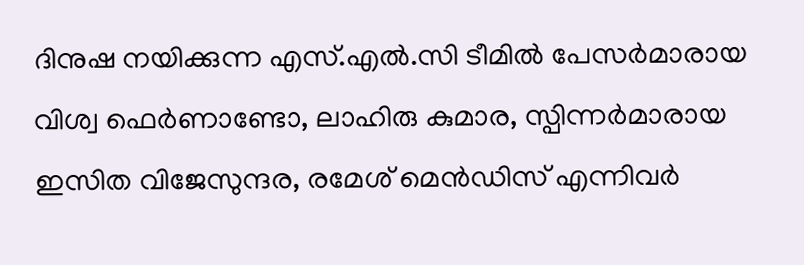ദിനുഷ നയിക്കുന്ന എസ്.എൽ.സി ടീമിൽ പേസർമാരായ വിശ്വ ഫെർണാണ്ടോ, ലാഹിരു കുമാര, സ്പിന്നർമാരായ ഇസിത വിജേസുന്ദര, രമേശ് മെൻഡിസ് എന്നിവർ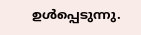ഉൾപ്പെടുന്നു.